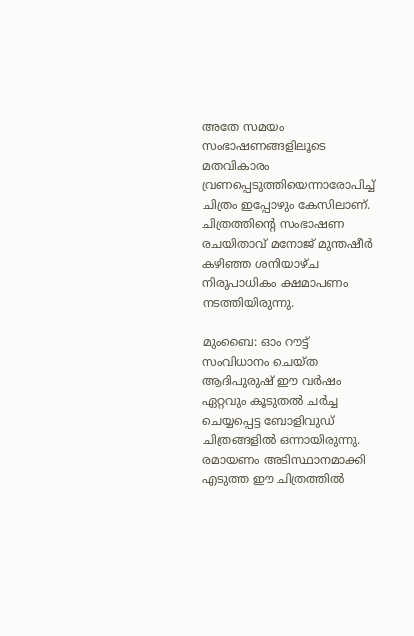അതേ സമയം സംഭാഷണങ്ങളിലൂടെ മതവികാരം വ്രണപ്പെടുത്തിയെന്നാരോപിച്ച് ചിത്രം ഇപ്പോഴും കേസിലാണ്. ചിത്രത്തിന്റെ സംഭാഷണ രചയിതാവ് മനോജ് മുന്തഷീര്‍ കഴിഞ്ഞ ശനിയാഴ്ച നിരുപാധികം ക്ഷമാപണം നടത്തിയിരുന്നു.

മുംബൈ: ഓം റൗട്ട് സംവിധാനം ചെയ്ത ആദിപുരുഷ് ഈ വർഷം ഏറ്റവും കൂടുതൽ ചർച്ച ചെയ്യപ്പെട്ട ബോളിവുഡ് ചിത്രങ്ങളില്‍ ഒന്നായിരുന്നു. രമായണം അടിസ്ഥാനമാക്കി എടുത്ത ഈ ചിത്രത്തില്‍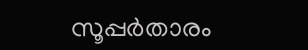സൂപ്പര്‍താരം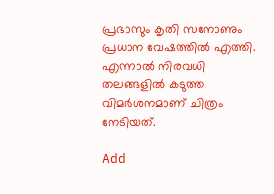പ്രഭാസും കൃതി സനോണും പ്രധാന വേഷത്തില്‍ എത്തി. എന്നാല്‍ നിരവധി തലങ്ങളിൽ കടുത്ത വിമർശനമാണ് ചിത്രം നേടിയത്.

Add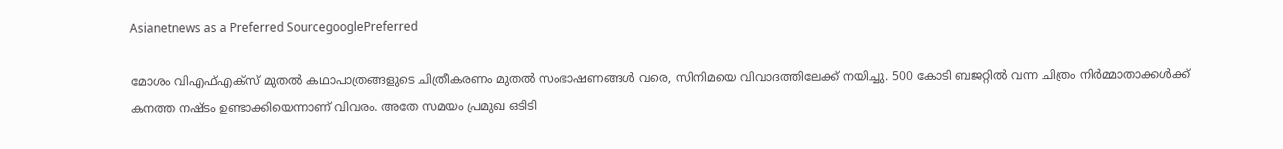Asianetnews as a Preferred SourcegooglePreferred

മോശം വിഎഫ്‌എക്‌സ് മുതൽ കഥാപാത്രങ്ങളുടെ ചിത്രീകരണം മുതൽ സംഭാഷണങ്ങൾ വരെ, സിനിമയെ വിവാദത്തിലേക്ക് നയിച്ചു. 500 കോടി ബജറ്റില്‍ വന്ന ചിത്രം നിര്‍മ്മാതാക്കള്‍ക്ക് കനത്ത നഷ്ടം ഉണ്ടാക്കിയെന്നാണ് വിവരം. അതേ സമയം പ്രമുഖ ഒടിടി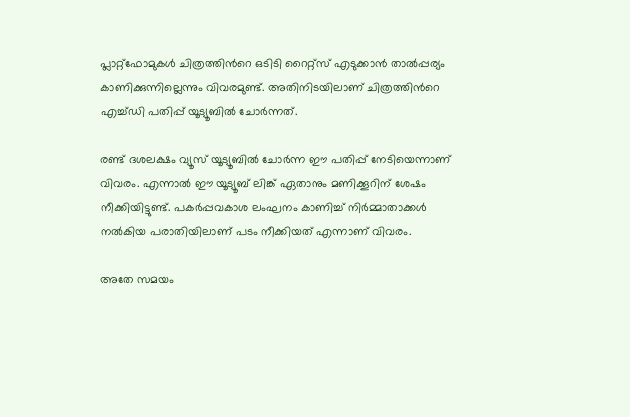പ്ലാറ്റ്ഫോമുകള്‍ ചിത്രത്തിന്‍റെ ഒടിടി റൈറ്റ്സ് എടുക്കാന്‍‌ താല്‍പ്പര്യം കാണിക്കുന്നില്ലെന്നും വിവരമുണ്ട്. അതിനിടയിലാണ് ചിത്രത്തിന്‍റെ എച്ച്ഡി പതിപ്പ് യൂട്യൂബിൽ ചോർന്നത്.

രണ്ട് ദശലക്ഷം വ്യൂസ് യൂട്യൂബില്‍ ചോര്‍ന്ന ഈ പതിപ്പ് നേടിയെന്നാണ് വിവരം. എന്നാല്‍ ഈ യൂട്യൂബ് ലിങ്ക് ഏതാനും മണിക്കൂറിന് ശേഷം നീക്കിയിട്ടുണ്ട്. പകർപ്പവകാശ ലംഘനം കാണിച്ച് നിര്‍മ്മാതാക്കള്‍ നല്‍കിയ പരാതിയിലാണ് പടം നീക്കിയത് എന്നാണ് വിവരം.

അതേ സമയം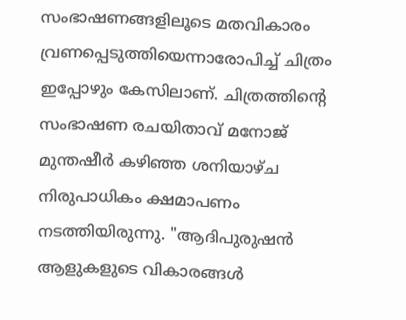സംഭാഷണങ്ങളിലൂടെ മതവികാരം വ്രണപ്പെടുത്തിയെന്നാരോപിച്ച് ചിത്രം ഇപ്പോഴും കേസിലാണ്. ചിത്രത്തിന്റെ സംഭാഷണ രചയിതാവ് മനോജ് മുന്തഷീര്‍ കഴിഞ്ഞ ശനിയാഴ്ച നിരുപാധികം ക്ഷമാപണം നടത്തിയിരുന്നു. "ആദിപുരുഷൻ ആളുകളുടെ വികാരങ്ങൾ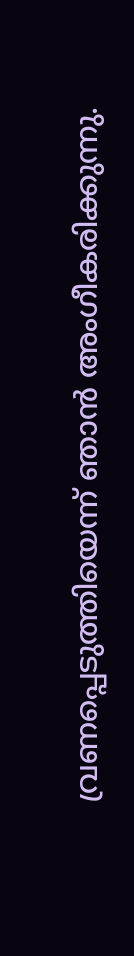വ്രണപ്പെടുത്തിയെന്ന് ഞാൻ അംഗീകരിക്കുന്നു.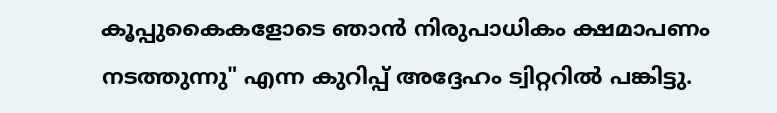കൂപ്പുകൈകളോടെ ഞാൻ നിരുപാധികം ക്ഷമാപണം നടത്തുന്നു" എന്ന കുറിപ്പ് അദ്ദേഹം ട്വിറ്ററില്‍ പങ്കിട്ടു.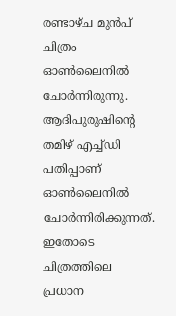രണ്ടാഴ്ച മുന്‍പ് ചിത്രം ഓൺലൈനിൽ ചോർന്നിരുന്നു. ആദിപുരുഷിന്‍റെ തമിഴ് എച്ച്ഡി പതിപ്പാണ് ഓൺലൈനിൽ ചോർന്നിരിക്കുന്നത്. ഇതോടെ ചിത്രത്തിലെ പ്രധാന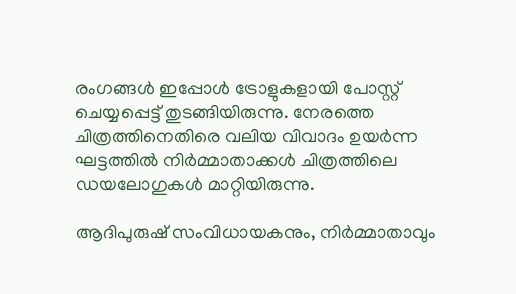രംഗങ്ങള്‍ ഇപ്പോള്‍ ട്രോളുകളായി പോസ്റ്റ് ചെയ്യപ്പെട്ട് തുടങ്ങിയിരുന്നു. നേരത്തെ ചിത്രത്തിനെതിരെ വലിയ വിവാദം ഉയര്‍ന്ന ഘട്ടത്തില്‍ നിര്‍മ്മാതാക്കള്‍ ചിത്രത്തിലെ ഡയലോഗുകള്‍ മാറ്റിയിരുന്നു.

ആദിപുരുഷ് സംവിധായകനും, നിര്‍മ്മാതാവും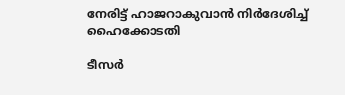നേരിട്ട് ഹാജറാകുവാന്‍ നിര്‍ദേശിച്ച് ഹൈക്കോടതി

ടീസര്‍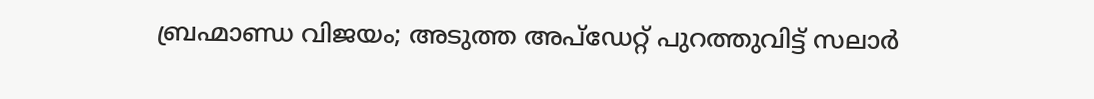ബ്രഹ്മാണ്ഡ വിജയം; അടുത്ത അപ്ഡേറ്റ് പുറത്തുവിട്ട് സലാര്‍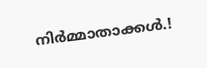നിര്‍മ്മാതാക്കള്‍.!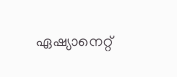ഏഷ്യാനെറ്റ്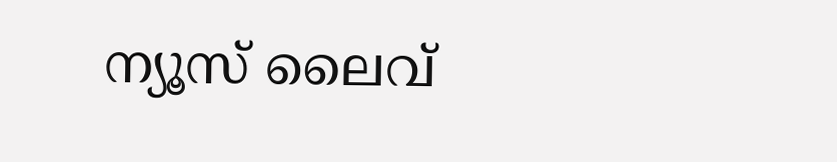ന്യൂസ് ലൈവ്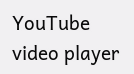YouTube video player